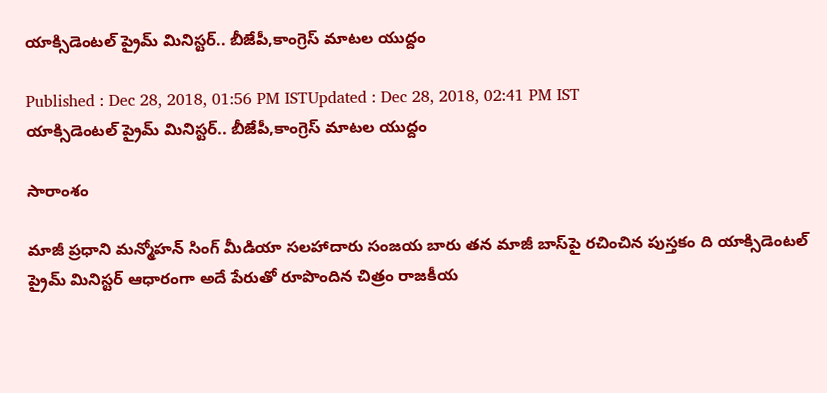యాక్సిడెంటల్ ప్రైమ్ మినిస్టర్.. బీజేపీ,కాంగ్రెస్ మాటల యుద్దం

Published : Dec 28, 2018, 01:56 PM ISTUpdated : Dec 28, 2018, 02:41 PM IST
యాక్సిడెంటల్ ప్రైమ్ మినిస్టర్.. బీజేపీ,కాంగ్రెస్ మాటల యుద్దం

సారాంశం

మాజీ ప్రధాని మన్మోహన్ సింగ్ మీడియా సలహాదారు సంజయ బారు తన మాజీ బాస్‌పై రచించిన పుస్తకం ది యాక్సిడెంటల్ ప్రైమ్ మినిస్టర్ ఆధారంగా అదే పేరుతో రూపొందిన చిత్రం రాజకీయ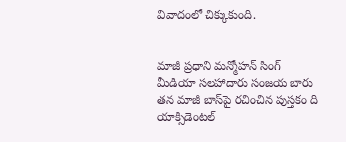వివాదంలో చిక్కుకుంది.


మాజీ ప్రధాని మన్మోహన్ సింగ్ మీడియా సలహాదారు సంజయ బారు తన మాజీ బాస్‌పై రచించిన పుస్తకం ది యాక్సిడెంటల్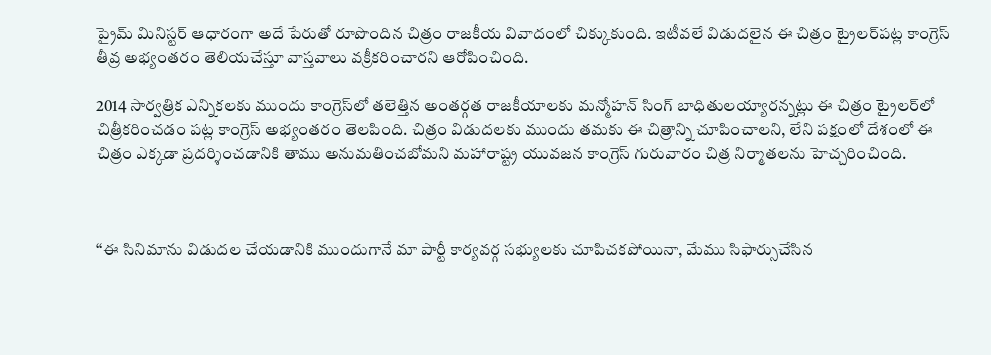ప్రైమ్ మినిస్టర్ ఆధారంగా అదే పేరుతో రూపొందిన చిత్రం రాజకీయ వివాదంలో చిక్కుకుంది. ఇటీవలే విడుదలైన ఈ చిత్రం ట్రైలర్‌పట్ల కాంగ్రెస్ తీవ్ర అభ్యంతరం తెలియచేస్తూ వాస్తవాలు వక్రీకరించారని ఆరోపించింది.

2014 సార్వత్రిక ఎన్నికలకు ముందు కాంగ్రెస్‌లో తలెత్తిన అంతర్గత రాజకీయాలకు మన్మోహన్ సింగ్ బాధితులయ్యారన్నట్లు ఈ చిత్రం ట్రైలర్‌లో చిత్రీకరించడం పట్ల కాంగ్రెస్ అభ్యంతరం తెలపింది. చిత్రం విడుదలకు ముందు తమకు ఈ చిత్రాన్ని చూపించాలని, లేని పక్షంలో దేశంలో ఈ చిత్రం ఎక్కడా ప్రదర్శించడానికి తాము అనుమతించబోమని మహారాష్ట్ర యువజన కాంగ్రెస్ గురువారం చిత్ర నిర్మాతలను హెచ్చరించింది.



‘‘ఈ సినిమాను విడుదల చేయడానికి ముందుగానే మా పార్టీ కార్యవర్గ సభ్యులకు చూపిచకపోయినా, మేము సిఫార్సుచేసిన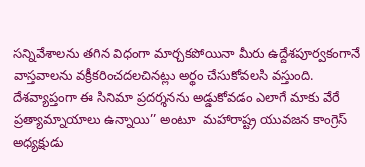సన్నివేశాలను తగిన విధంగా మార్చకపోయినా మీరు ఉద్దేశపూర్వకంగానే వాస్తవాలను వక్రీకరించదలచినట్లు అర్థం చేసుకోవలసి వస్తుంది. దేశవ్యాప్తంగా ఈ సినిమా ప్రదర్శనను అడ్డుకోవడం ఎలాగే మాకు వేరే ప్రత్యామ్నాయాలు ఉన్నాయి’’ అంటూ  మహారాష్ట్ర యువజన కాంగ్రెస్ అధ్యక్షుడు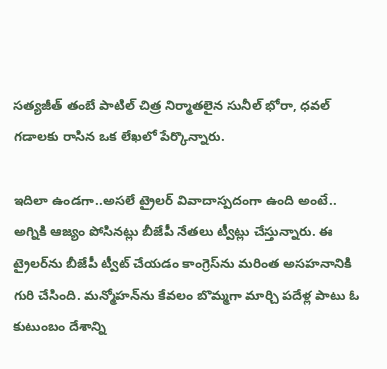సత్యజీత్ తంబే పాటిల్ చిత్ర నిర్మాతలైన సునీల్ భోరా, ధవల్ గడాలకు రాసిన ఒక లేఖలో పేర్కొన్నారు.

ఇదిలా ఉండగా..అసలే ట్రైలర్ వివాదాస్పదంగా ఉంది అంటే.. అగ్నికి ఆజ్యం పోసినట్లు బీజేపీ నేతలు ట్వీట్లు చేస్తున్నారు. ఈ ట్రైలర్‌ను బీజేపీ ట్వీట్ చేయడం కాంగ్రెస్‌ను మరింత అసహనానికి గురి చేసింది. మన్మోహన్‌ను కేవలం బొమ్మగా మార్చి పదేళ్ల పాటు ఓ కుటుంబం దేశాన్ని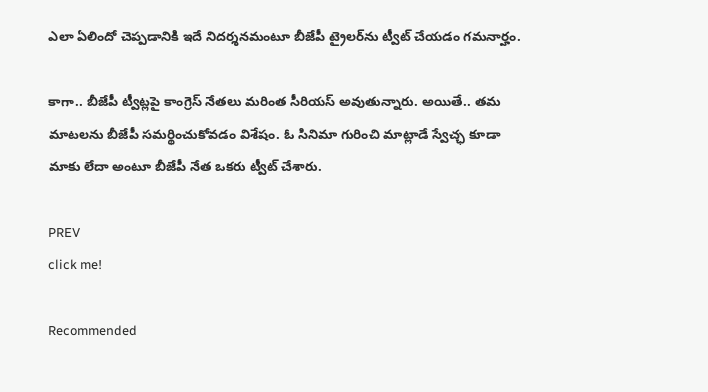ఎలా ఏలిందో చెప్పడానికి ఇదే నిదర్శనమంటూ బీజేపీ ట్రైలర్‌ను ట్వీట్ చేయడం గమనార్హం.

కాగా.. బీజేపీ ట్వీట్లపై కాంగ్రెస్ నేతలు మరింత సీరియస్ అవుతున్నారు. అయితే.. తమ మాటలను బీజేపీ సమర్థించుకోవడం విశేషం. ఓ సినిమా గురించి మాట్లాడే స్వేచ్ఛ కూడా మాకు లేదా అంటూ బీజేపీ నేత ఒకరు ట్వీట్ చేశారు.

PREV
click me!

Recommended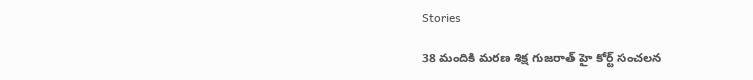Stories

38 మందికి మరణ శిక్ష గుజరాత్ హై కోర్ట్ సంచలన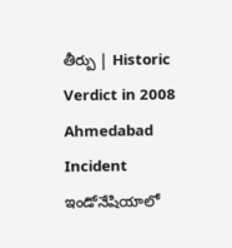తీర్పు | Historic Verdict in 2008 Ahmedabad Incident
ఇండోనేషియాలో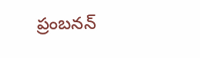ప్రంబనన్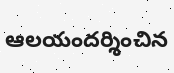ఆలయందర్శించిన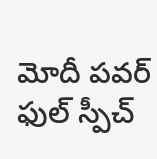మోదీ పవర్ ఫుల్ స్పీచ్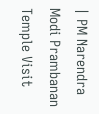| PM Narendra Modi Prambanan Temple Visit